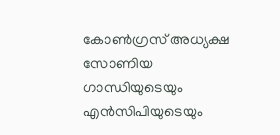കോൺഗ്രസ് അധ്യക്ഷ സോണിയ ഗാന്ധിയുടെയും എൻസിപിയുടെയും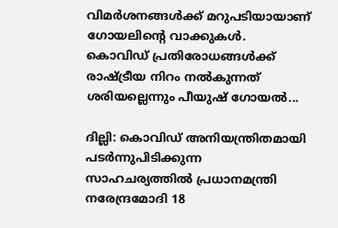വിമർശനങ്ങൾക്ക് മറുപടിയായാണ് ഗോയലിന്റെ വാക്കുകൾ. കൊവിഡ് പ്രതിരോധങ്ങൾക്ക് രാഷ്ട്രീയ നിറം നൽകുന്നത് ശരിയല്ലെന്നും പീയുഷ് ഗോയൽ...

ദില്ലി: കൊവ‍ിഡ് അനിയന്ത്രിതമായി പടർന്നുപിടിക്കുന്ന സാഹചര്യത്തിൽ പ്രധാനമന്ത്രി നരേന്ദ്രമോദി 18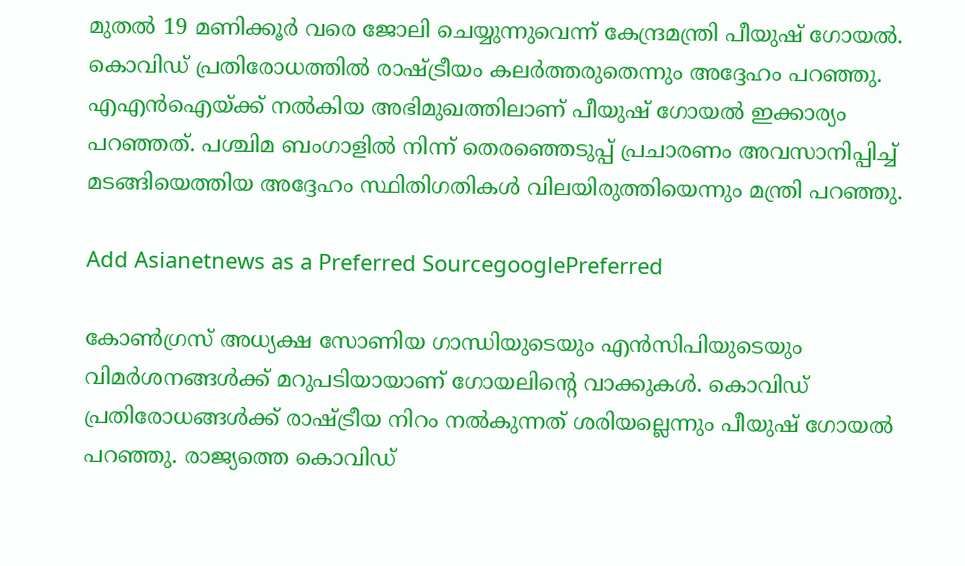മുതൽ 19 മണിക്കൂർ വരെ ജോലി ചെയ്യുന്നുവെന്ന് കേന്ദ്രമന്ത്രി പീയുഷ് ഗോയൽ. കൊവിഡ് പ്രതിരോധത്തിൽ രാഷ്ട്രീയം കലർത്തരുതെന്നും അദ്ദേഹം പറഞ്ഞു. എഎൻഐയ്ക്ക് നൽകിയ അഭിമുഖത്തിലാണ് പീയുഷ് ഗോയൽ ഇക്കാര്യം പറഞ്ഞത്. പശ്ചിമ ബംഗാളിൽ നിന്ന് തെരഞ്ഞെടുപ്പ് പ്രചാരണം അവസാനിപ്പിച്ച് മടങ്ങിയെത്തിയ അദ്ദേഹം സ്ഥിതിഗതികൾ വിലയിരുത്തിയെന്നും മന്ത്രി പറഞ്ഞു.

Add Asianetnews as a Preferred SourcegooglePreferred

കോൺഗ്രസ് അധ്യക്ഷ സോണിയ ഗാന്ധിയുടെയും എൻസിപിയുടെയും വിമർശനങ്ങൾക്ക് മറുപടിയായാണ് ഗോയലിന്റെ വാക്കുകൾ. കൊവിഡ് പ്രതിരോധങ്ങൾക്ക് രാഷ്ട്രീയ നിറം നൽകുന്നത് ശരിയല്ലെന്നും പീയുഷ് ഗോയൽ പറഞ്ഞു. രാജ്യത്തെ കൊവിഡ്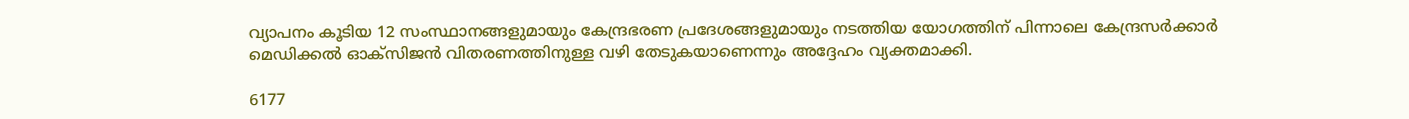വ്യാപനം കൂടിയ 12 സംസ്ഥാനങ്ങളുമായും കേന്ദ്രഭരണ പ്രദേശങ്ങളുമായും നടത്തിയ യോഗത്തിന് പിന്നാലെ കേന്ദ്രസർക്കാർ മെഡിക്കൽ ഓക്സിജൻ വിതരണത്തിനുള്ള വഴി തേടുകയാണെന്നും അദ്ദേഹം വ്യക്തമാക്കി.

6177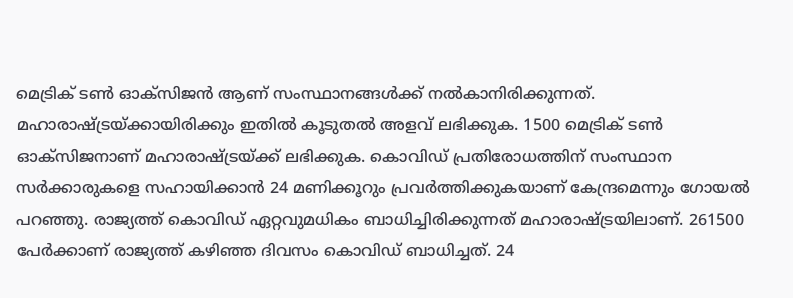മെട്രിക് ടൺ ഓക്സിജൻ ആണ് സംസ്ഥാനങ്ങൾക്ക് നൽകാനിരിക്കുന്നത്. മഹാരാഷ്ട്രയ്ക്കായിരിക്കും ഇതിൽ കൂടുതൽ അളവ് ലഭിക്കുക. 1500 മെട്രിക് ടൺ ഓക്സിജനാണ് മഹാരാഷ്ട്രയ്ക്ക് ലഭിക്കുക. കൊവിഡ് പ്രതിരോധത്തിന് സംസ്ഥാന സർക്കാരുകളെ സഹായിക്കാൻ 24 മണിക്കൂറും പ്രവർത്തിക്കുകയാണ് കേന്ദ്രമെന്നും ഗോയൽ പറഞ്ഞു. രാജ്യത്ത് കൊവിഡ് ഏറ്റവുമധികം ബാധിച്ചിരിക്കുന്നത് മഹാരാഷ്ട്രയിലാണ്. 261500 പേർക്കാണ് രാജ്യത്ത് കഴിഞ്ഞ ദിവസം കൊവിഡ് ബാധിച്ചത്. 24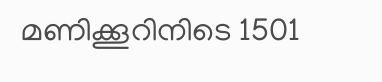മണിക്കൂറിനിടെ 1501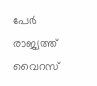പേർ രാജ്യത്ത് വൈറസ്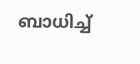ബാധിച്ച്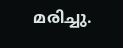മരിച്ചു.